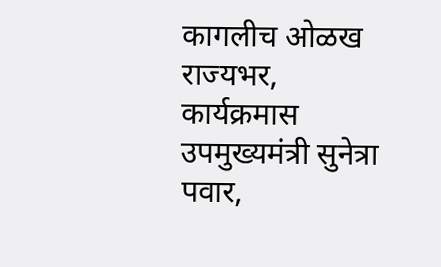कागलीच ओळख राज्यभर,
कार्यक्रमास उपमुख्यमंत्री सुनेत्रा पवार,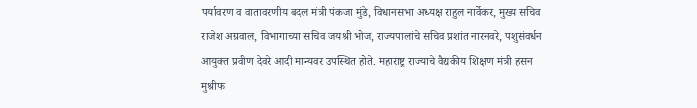पर्यावरण व वातावरणीय बदल मंत्री पंकजा मुंडे, विधानसभा अध्यक्ष राहुल नार्वेकर, मुख्य सचिव राजेश अग्रवाल, विभागाच्या सचिव जयश्री भोज, राज्यपालांचे सचिव प्रशांत नारनवरे, पशुसंवर्धन आयुक्त प्रवीण देवरे आदी मान्यवर उपस्थित होते. महाराष्ट्र राज्याचे वैद्यकीय शिक्षण मंत्री हसन मुश्रीफ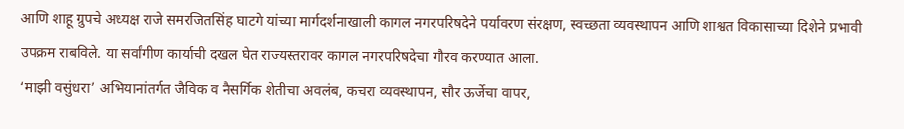आणि शाहू ग्रुपचे अध्यक्ष राजे समरजितसिंह घाटगे यांच्या मार्गदर्शनाखाली कागल नगरपरिषदेने पर्यावरण संरक्षण, स्वच्छता व्यवस्थापन आणि शाश्वत विकासाच्या दिशेने प्रभावी उपक्रम राबविले. या सर्वांगीण कार्याची दखल घेत राज्यस्तरावर कागल नगरपरिषदेचा गौरव करण्यात आला.
‘माझी वसुंधरा’ अभियानांतर्गत जैविक व नैसर्गिक शेतीचा अवलंब, कचरा व्यवस्थापन, सौर ऊर्जेचा वापर,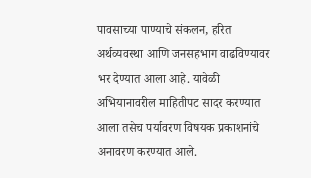पावसाच्या पाण्याचे संकलन, हरित अर्थव्यवस्था आणि जनसहभाग वाढविण्यावर भर देण्यात आला आहे. यावेळी अभियानावरील माहितीपट सादर करण्यात आला तसेच पर्यावरण विषयक प्रकाशनांचे अनावरण करण्यात आले.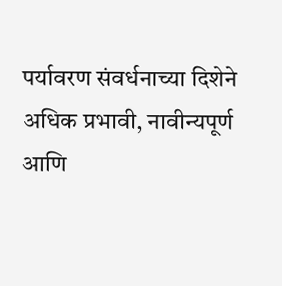पर्यावरण संवर्धनाच्या दिशेने अधिक प्रभावी, नावीन्यपूर्ण आणि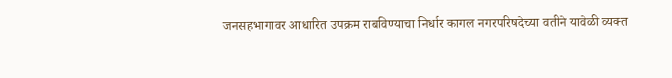जनसहभागावर आधारित उपक्रम राबविण्याचा निर्धार कागल नगरपरिषदेच्या वतीने यावेळी व्यक्त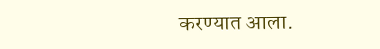करण्यात आला.